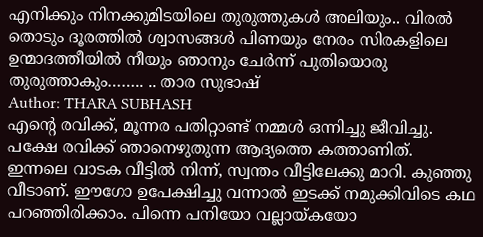എനിക്കും നിനക്കുമിടയിലെ തുരുത്തുകൾ അലിയും.. വിരൽ തൊടും ദൂരത്തിൽ ശ്വാസങ്ങൾ പിണയും നേരം സിരകളിലെ ഉന്മാദത്തീയിൽ നീയും ഞാനും ചേർന്ന് പുതിയൊരു തുരുത്താകും…….. .. താര സുഭാഷ്
Author: THARA SUBHASH
എൻ്റെ രവിക്ക്, മൂന്നര പതിറ്റാണ്ട് നമ്മൾ ഒന്നിച്ചു ജീവിച്ചു. പക്ഷേ രവിക്ക് ഞാനെഴുതുന്ന ആദ്യത്തെ കത്താണിത്. ഇന്നലെ വാടക വീട്ടിൽ നിന്ന്, സ്വന്തം വീട്ടിലേക്കു മാറി. കുഞ്ഞു വീടാണ്. ഈഗോ ഉപേക്ഷിച്ചു വന്നാൽ ഇടക്ക് നമുക്കിവിടെ കഥ പറഞ്ഞിരിക്കാം. പിന്നെ പനിയോ വല്ലായ്കയോ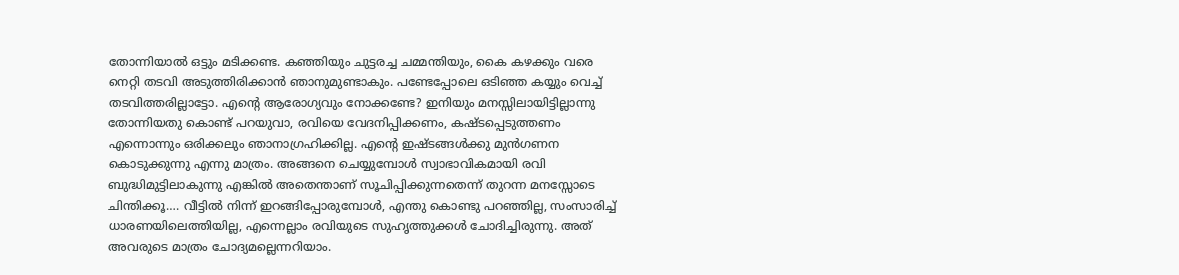തോന്നിയാൽ ഒട്ടും മടിക്കണ്ട. കഞ്ഞിയും ചുട്ടരച്ച ചമ്മന്തിയും, കൈ കഴക്കും വരെ നെറ്റി തടവി അടുത്തിരിക്കാൻ ഞാനുമുണ്ടാകും. പണ്ടേപ്പോലെ ഒടിഞ്ഞ കയ്യും വെച്ച് തടവിത്തരില്ലാട്ടോ. എൻ്റെ ആരോഗ്യവും നോക്കണ്ടേ? ഇനിയും മനസ്സിലായിട്ടില്ലാന്നു തോന്നിയതു കൊണ്ട് പറയുവാ, രവിയെ വേദനിപ്പിക്കണം, കഷ്ടപ്പെടുത്തണം എന്നൊന്നും ഒരിക്കലും ഞാനാഗ്രഹിക്കില്ല. എൻ്റെ ഇഷ്ടങ്ങൾക്കു മുൻഗണന കൊടുക്കുന്നു എന്നു മാത്രം. അങ്ങനെ ചെയ്യുമ്പോൾ സ്വാഭാവികമായി രവി ബുദ്ധിമുട്ടിലാകുന്നു എങ്കിൽ അതെന്താണ് സൂചിപ്പിക്കുന്നതെന്ന് തുറന്ന മനസ്സോടെ ചിന്തിക്കൂ…. വീട്ടിൽ നിന്ന് ഇറങ്ങിപ്പോരുമ്പോൾ, എന്തു കൊണ്ടു പറഞ്ഞില്ല, സംസാരിച്ച് ധാരണയിലെത്തിയില്ല, എന്നെല്ലാം രവിയുടെ സുഹൃത്തുക്കൾ ചോദിച്ചിരുന്നു. അത് അവരുടെ മാത്രം ചോദ്യമല്ലെന്നറിയാം.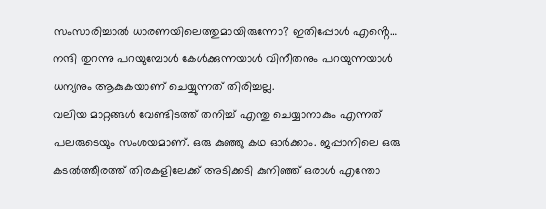സംസാരിച്ചാൽ ധാരണയിലെത്തുമായിരുന്നോ? ഇതിപ്പോൾ എൻ്റെ…
നന്ദി തുറന്നു പറയുമ്പോൾ കേൾക്കുന്നയാൾ വിനീതനും പറയുന്നയാൾ ധന്യനും ആകുകയാണ് ചെയ്യുന്നത് തിരിച്ചല്ല.
വലിയ മാറ്റങ്ങൾ വേണ്ടിടത്ത് തനിച്ച് എന്തു ചെയ്യാനാകും എന്നത് പലരുടെയും സംശയമാണ്. ഒരു കുഞ്ഞു കഥ ഓർക്കാം. ജപ്പാനിലെ ഒരു കടൽത്തീരത്ത് തിരകളിലേക്ക് അടിക്കടി കുനിഞ്ഞ് ഒരാൾ എന്തോ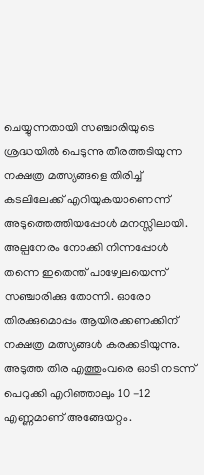ചെയ്യുന്നതായി സഞ്ചാരിയുടെ ശ്രദ്ധയിൽ പെടുന്നു തീരത്തടിയുന്ന നക്ഷത്ര മത്സ്യങ്ങളെ തിരിച്ച് കടലിലേക്ക് എറിയുകയാണെന്ന് അടുത്തെത്തിയപ്പോൾ മനസ്സിലായി. അല്പനേരം നോക്കി നിന്നപ്പോൾ തന്നെ ഇതെന്ത് പാഴ്വേലയെന്ന് സഞ്ചാരിക്കു തോന്നി. ഓരോ തിരക്കുമൊപ്പം ആയിരക്കണക്കിന് നക്ഷത്ര മത്സ്യങ്ങൾ കരക്കടിയുന്നു. അടുത്ത തിര എത്തുംവരെ ഓടി നടന്ന് പെറുക്കി എറിഞ്ഞാലും 10 -12 എണ്ണമാണ് അങ്ങേയറ്റം.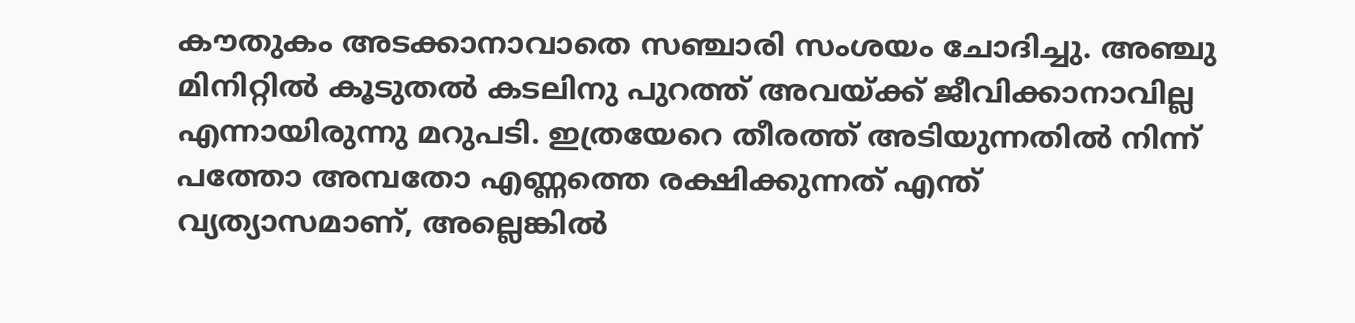കൗതുകം അടക്കാനാവാതെ സഞ്ചാരി സംശയം ചോദിച്ചു. അഞ്ചു മിനിറ്റിൽ കൂടുതൽ കടലിനു പുറത്ത് അവയ്ക്ക് ജീവിക്കാനാവില്ല എന്നായിരുന്നു മറുപടി. ഇത്രയേറെ തീരത്ത് അടിയുന്നതിൽ നിന്ന് പത്തോ അമ്പതോ എണ്ണത്തെ രക്ഷിക്കുന്നത് എന്ത് വ്യത്യാസമാണ്, അല്ലെങ്കിൽ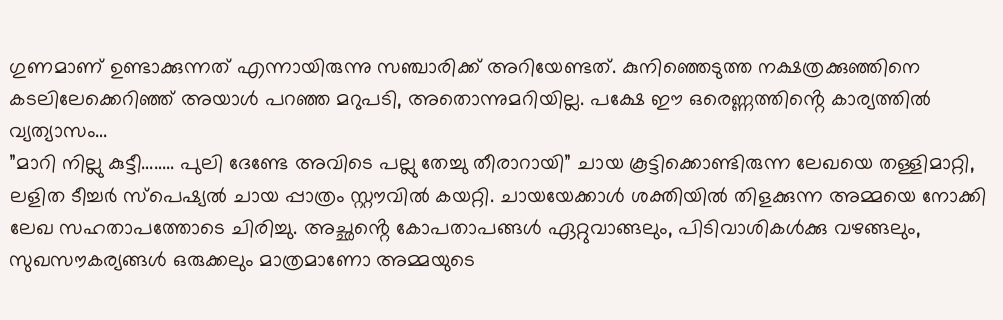ഗുണമാണ് ഉണ്ടാക്കുന്നത് എന്നായിരുന്നു സഞ്ചാരിക്ക് അറിയേണ്ടത്. കുനിഞ്ഞെടുത്ത നക്ഷത്രക്കുഞ്ഞിനെ കടലിലേക്കെറിഞ്ഞ് അയാൾ പറഞ്ഞ മറുപടി, അതൊന്നുമറിയില്ല. പക്ഷേ ഈ ഒരെണ്ണത്തിൻ്റെ കാര്യത്തിൽ വ്യത്യാസം…
”മാറി നില്ലു കുട്ടീ…….. പുലി ദേണ്ടേ അവിടെ പല്ലു തേച്ചു തീരാറായി” ചായ കൂട്ടിക്കൊണ്ടിരുന്ന ലേഖയെ തള്ളിമാറ്റി, ലളിത ടീച്ചർ സ്പെഷ്യൽ ചായ പ്പാത്രം സ്റ്റൗവിൽ കയറ്റി. ചായയേക്കാൾ ശക്തിയിൽ തിളക്കുന്ന അമ്മയെ നോക്കി ലേഖ സഹതാപത്തോടെ ചിരിച്ചു. അച്ഛൻ്റെ കോപതാപങ്ങൾ ഏറ്റുവാങ്ങലും, പിടിവാശികൾക്കു വഴങ്ങലും, സുഖസൗകര്യങ്ങൾ ഒരുക്കലും മാത്രമാണോ അമ്മയുടെ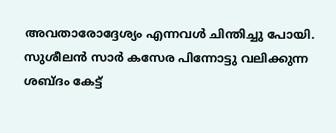അവതാരോദ്ദേശ്യം എന്നവൾ ചിന്തിച്ചു പോയി. സുശീലൻ സാർ കസേര പിന്നോട്ടു വലിക്കുന്ന ശബ്ദം കേട്ട്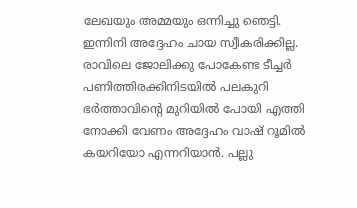ലേഖയും അമ്മയും ഒന്നിച്ചു ഞെട്ടി. ഇന്നിനി അദ്ദേഹം ചായ സ്വീകരിക്കില്ല. രാവിലെ ജോലിക്കു പോകേണ്ട ടീച്ചർ പണിത്തിരക്കിനിടയിൽ പലകുറി ഭർത്താവിൻ്റെ മുറിയിൽ പോയി എത്തി നോക്കി വേണം അദ്ദേഹം വാഷ് റൂമിൽ കയറിയോ എന്നറിയാൻ. പല്ലു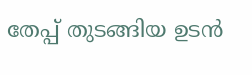തേപ്പ് തുടങ്ങിയ ഉടൻ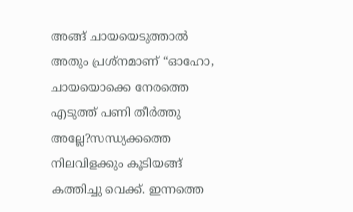അങ്ങ് ചായയെടുത്താൽ അതും പ്രശ്നമാണ് “ഓഹോ, ചായയൊക്കെ നേരത്തെ എടുത്ത് പണി തീർത്തു അല്ലേ?സന്ധ്യക്കത്തെ നിലവിളക്കും കൂടിയങ്ങ് കത്തിച്ചു വെക്ക്. ഇന്നത്തെ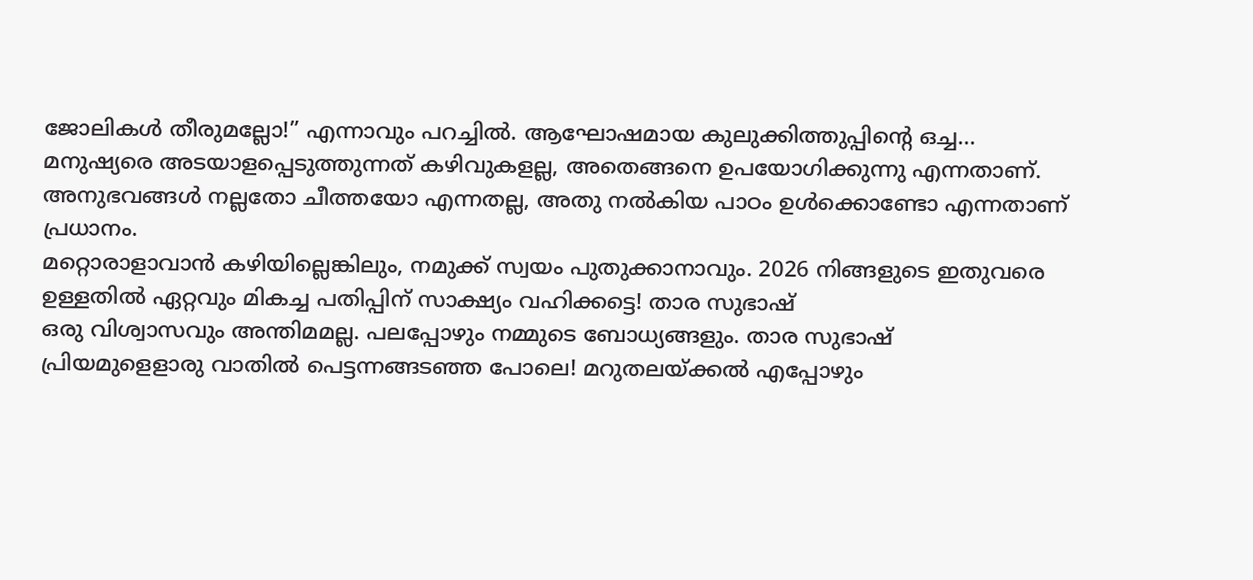ജോലികൾ തീരുമല്ലോ!” എന്നാവും പറച്ചിൽ. ആഘോഷമായ കുലുക്കിത്തുപ്പിൻ്റെ ഒച്ച…
മനുഷ്യരെ അടയാളപ്പെടുത്തുന്നത് കഴിവുകളല്ല, അതെങ്ങനെ ഉപയോഗിക്കുന്നു എന്നതാണ്.
അനുഭവങ്ങൾ നല്ലതോ ചീത്തയോ എന്നതല്ല, അതു നൽകിയ പാഠം ഉൾക്കൊണ്ടോ എന്നതാണ് പ്രധാനം.
മറ്റൊരാളാവാൻ കഴിയില്ലെങ്കിലും, നമുക്ക് സ്വയം പുതുക്കാനാവും. 2026 നിങ്ങളുടെ ഇതുവരെ ഉള്ളതിൽ ഏറ്റവും മികച്ച പതിപ്പിന് സാക്ഷ്യം വഹിക്കട്ടെ! താര സുഭാഷ്
ഒരു വിശ്വാസവും അന്തിമമല്ല. പലപ്പോഴും നമ്മുടെ ബോധ്യങ്ങളും. താര സുഭാഷ്
പ്രിയമുളെളാരു വാതിൽ പെട്ടന്നങ്ങടഞ്ഞ പോലെ! മറുതലയ്ക്കൽ എപ്പോഴും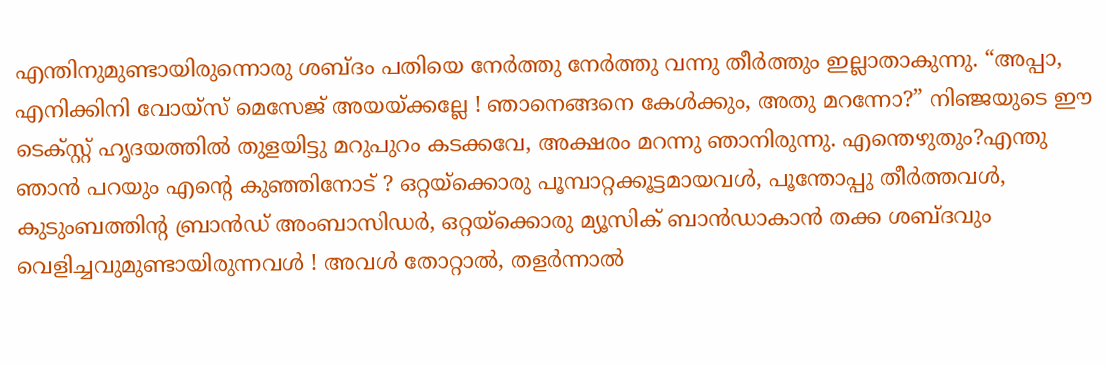എന്തിനുമുണ്ടായിരുന്നൊരു ശബ്ദം പതിയെ നേർത്തു നേർത്തു വന്നു തീർത്തും ഇല്ലാതാകുന്നു. “അപ്പാ, എനിക്കിനി വോയ്സ് മെസേജ് അയയ്ക്കല്ലേ ! ഞാനെങ്ങനെ കേൾക്കും, അതു മറന്നോ?” നിഞ്ജയുടെ ഈ ടെക്സ്റ്റ് ഹൃദയത്തിൽ തുളയിട്ടു മറുപുറം കടക്കവേ, അക്ഷരം മറന്നു ഞാനിരുന്നു. എന്തെഴുതും?എന്തു ഞാൻ പറയും എൻ്റെ കുഞ്ഞിനോട് ? ഒറ്റയ്ക്കൊരു പൂമ്പാറ്റക്കൂട്ടമായവൾ, പൂന്തോപ്പു തീർത്തവൾ, കുടുംബത്തിൻ്റ ബ്രാൻഡ് അംബാസിഡർ, ഒറ്റയ്ക്കൊരു മ്യൂസിക് ബാൻഡാകാൻ തക്ക ശബ്ദവും വെളിച്ചവുമുണ്ടായിരുന്നവൾ ! അവൾ തോറ്റാൽ, തളർന്നാൽ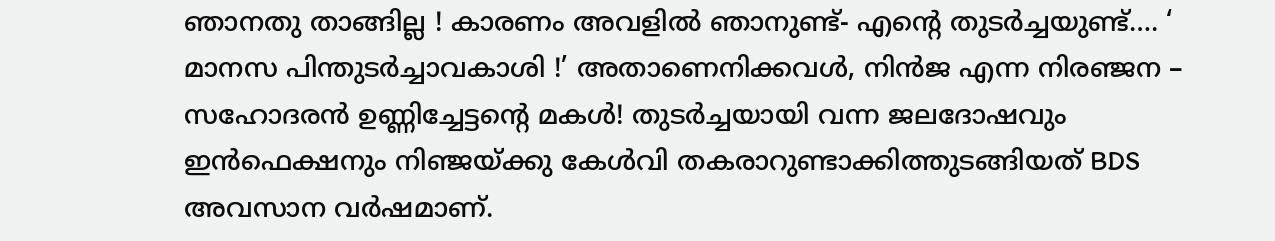ഞാനതു താങ്ങില്ല ! കാരണം അവളിൽ ഞാനുണ്ട്- എൻ്റെ തുടർച്ചയുണ്ട്…. ‘ മാനസ പിന്തുടർച്ചാവകാശി !’ അതാണെനിക്കവൾ, നിൻജ എന്ന നിരഞ്ജന – സഹോദരൻ ഉണ്ണിച്ചേട്ടൻ്റെ മകൾ! തുടർച്ചയായി വന്ന ജലദോഷവും ഇൻഫെക്ഷനും നിഞ്ജയ്ക്കു കേൾവി തകരാറുണ്ടാക്കിത്തുടങ്ങിയത് BDS അവസാന വർഷമാണ്.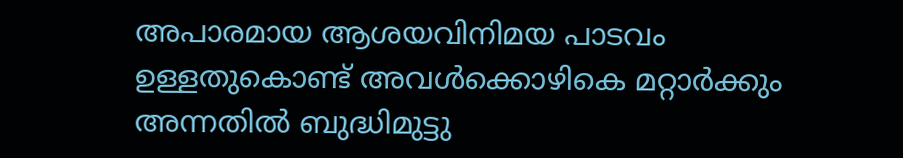അപാരമായ ആശയവിനിമയ പാടവം ഉള്ളതുകൊണ്ട് അവൾക്കൊഴികെ മറ്റാർക്കും അന്നതിൽ ബുദ്ധിമുട്ടു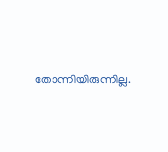തോന്നിയിരുന്നില്ല.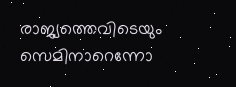രാജ്യത്തെവിടെയും സെമിനാറെന്നോ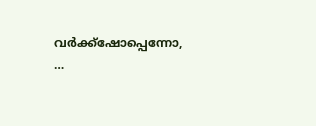വർക്ക്ഷോപ്പെന്നോ, …